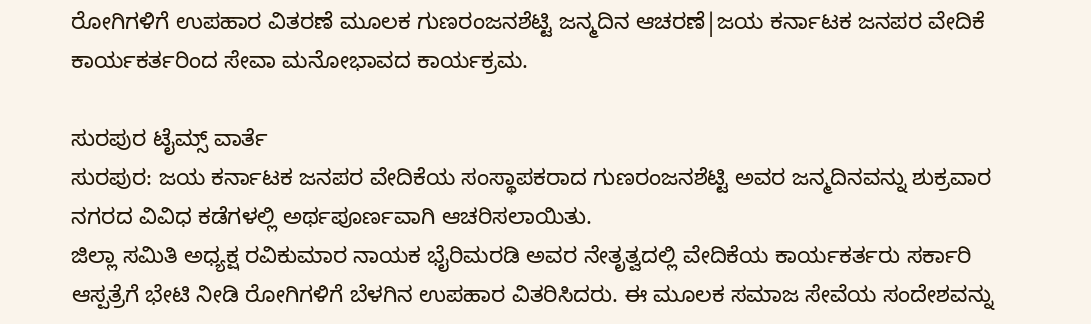ರೋಗಿಗಳಿಗೆ ಉಪಹಾರ ವಿತರಣೆ ಮೂಲಕ ಗುಣರಂಜನಶೆಟ್ಟಿ ಜನ್ಮದಿನ ಆಚರಣೆ|ಜಯ ಕರ್ನಾಟಕ ಜನಪರ ವೇದಿಕೆ ಕಾರ್ಯಕರ್ತರಿಂದ ಸೇವಾ ಮನೋಭಾವದ ಕಾರ್ಯಕ್ರಮ.

ಸುರಪುರ ಟೈಮ್ಸ್ ವಾರ್ತೆ
ಸುರಪುರ: ಜಯ ಕರ್ನಾಟಕ ಜನಪರ ವೇದಿಕೆಯ ಸಂಸ್ಥಾಪಕರಾದ ಗುಣರಂಜನಶೆಟ್ಟಿ ಅವರ ಜನ್ಮದಿನವನ್ನು ಶುಕ್ರವಾರ ನಗರದ ವಿವಿಧ ಕಡೆಗಳಲ್ಲಿ ಅರ್ಥಪೂರ್ಣವಾಗಿ ಆಚರಿಸಲಾಯಿತು.
ಜಿಲ್ಲಾ ಸಮಿತಿ ಅಧ್ಯಕ್ಷ ರವಿಕುಮಾರ ನಾಯಕ ಭೈರಿಮರಡಿ ಅವರ ನೇತೃತ್ವದಲ್ಲಿ ವೇದಿಕೆಯ ಕಾರ್ಯಕರ್ತರು ಸರ್ಕಾರಿ ಆಸ್ಪತ್ರೆಗೆ ಭೇಟಿ ನೀಡಿ ರೋಗಿಗಳಿಗೆ ಬೆಳಗಿನ ಉಪಹಾರ ವಿತರಿಸಿದರು. ಈ ಮೂಲಕ ಸಮಾಜ ಸೇವೆಯ ಸಂದೇಶವನ್ನು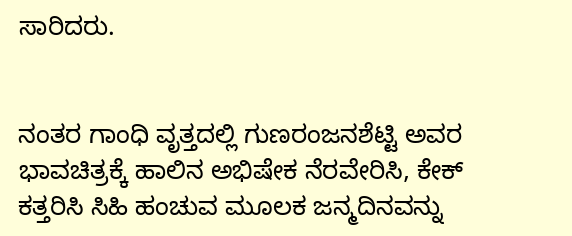ಸಾರಿದರು.


ನಂತರ ಗಾಂಧಿ ವೃತ್ತದಲ್ಲಿ ಗುಣರಂಜನಶೆಟ್ಟಿ ಅವರ ಭಾವಚಿತ್ರಕ್ಕೆ ಹಾಲಿನ ಅಭಿಷೇಕ ನೆರವೇರಿಸಿ, ಕೇಕ್ ಕತ್ತರಿಸಿ ಸಿಹಿ ಹಂಚುವ ಮೂಲಕ ಜನ್ಮದಿನವನ್ನು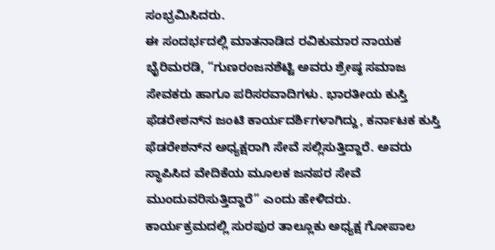ಸಂಭ್ರಮಿಸಿದರು.
ಈ ಸಂದರ್ಭದಲ್ಲಿ ಮಾತನಾಡಿದ ರವಿಕುಮಾರ ನಾಯಕ ಭೈರಿಮರಡಿ, “ಗುಣರಂಜನಶೆಟ್ಟಿ ಅವರು ಶ್ರೇಷ್ಠ ಸಮಾಜ ಸೇವಕರು ಹಾಗೂ ಪರಿಸರವಾದಿಗಳು. ಭಾರತೀಯ ಕುಸ್ತಿ ಫೆಡರೇಶನ್‌ನ ಜಂಟಿ ಕಾರ್ಯದರ್ಶಿಗಳಾಗಿದ್ದು, ಕರ್ನಾಟಕ ಕುಸ್ತಿ ಫೆಡರೇಶನ್‌ನ ಅಧ್ಯಕ್ಷರಾಗಿ ಸೇವೆ ಸಲ್ಲಿಸುತ್ತಿದ್ದಾರೆ. ಅವರು ಸ್ಥಾಪಿಸಿದ ವೇದಿಕೆಯ ಮೂಲಕ ಜನಪರ ಸೇವೆ ಮುಂದುವರಿಸುತ್ತಿದ್ದಾರೆ” ಎಂದು ಹೇಳಿದರು.
ಕಾರ್ಯಕ್ರಮದಲ್ಲಿ ಸುರಪುರ ತಾಲ್ಲೂಕು ಅಧ್ಯಕ್ಷ ಗೋಪಾಲ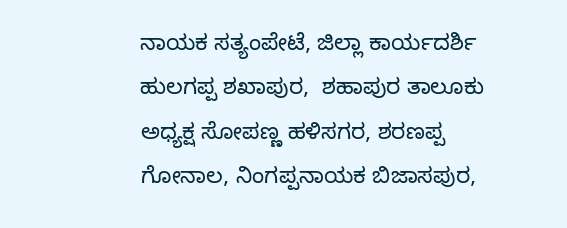ನಾಯಕ ಸತ್ಯಂಪೇಟೆ, ಜಿಲ್ಲಾ ಕಾರ್ಯದರ್ಶಿ ಹುಲಗಪ್ಪ ಶಖಾಪುರ,  ಶಹಾಪುರ ತಾಲೂಕು ಅಧ್ಯಕ್ಷ ಸೋಪಣ್ಣ ಹಳಿಸಗರ, ಶರಣಪ್ಪ ಗೋನಾಲ, ನಿಂಗಪ್ಪನಾಯಕ ಬಿಜಾಸಪುರ,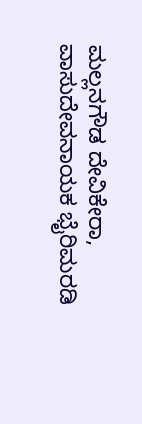ಮಲ್ಲನಗೌಡ ದೇವಿಕೇರಾ, ವಾಸುದೇವನಾಯಕ ಭೈರಿಮರಡಿ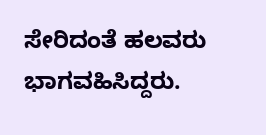ಸೇರಿದಂತೆ ಹಲವರು ಭಾಗವಹಿಸಿದ್ದರು.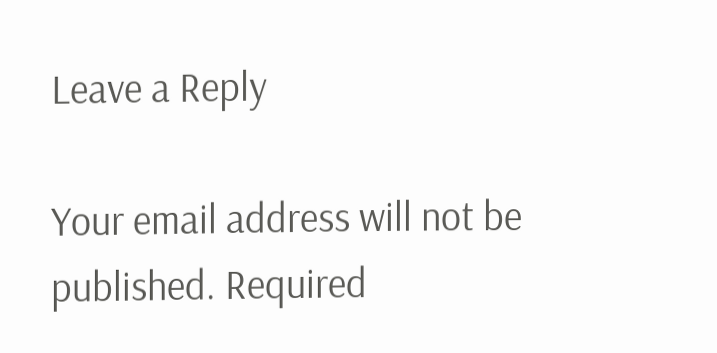Leave a Reply

Your email address will not be published. Required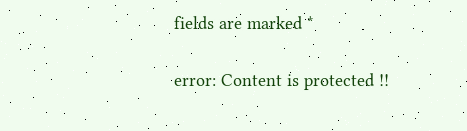fields are marked *

error: Content is protected !!